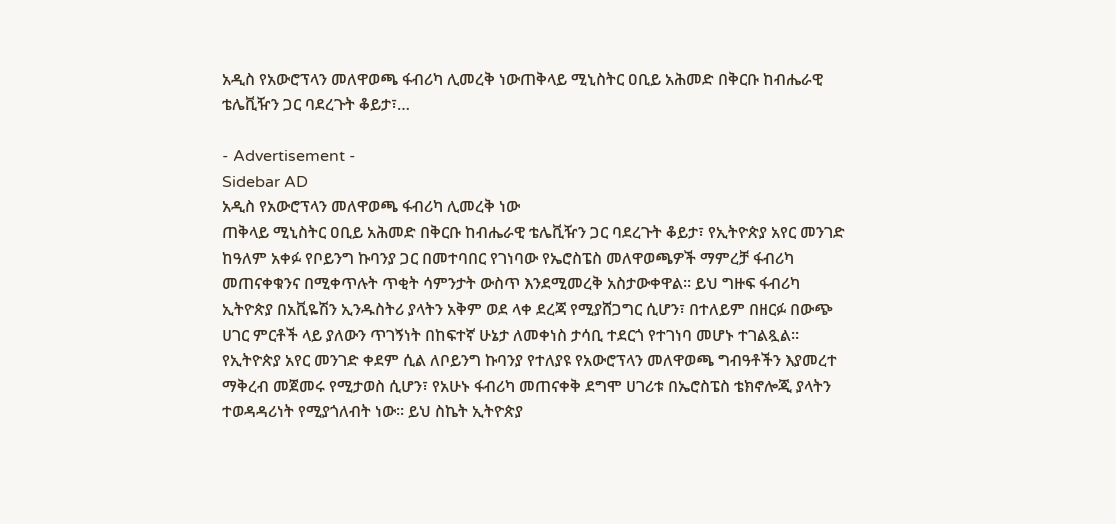አዲስ የአውሮፕላን መለዋወጫ ፋብሪካ ሊመረቅ ነውጠቅላይ ሚኒስትር ዐቢይ አሕመድ በቅርቡ ከብሔራዊ ቴሌቪዥን ጋር ባደረጉት ቆይታ፣…

- Advertisement -
Sidebar AD
አዲስ የአውሮፕላን መለዋወጫ ፋብሪካ ሊመረቅ ነው
ጠቅላይ ሚኒስትር ዐቢይ አሕመድ በቅርቡ ከብሔራዊ ቴሌቪዥን ጋር ባደረጉት ቆይታ፣ የኢትዮጵያ አየር መንገድ ከዓለም አቀፉ የቦይንግ ኩባንያ ጋር በመተባበር የገነባው የኤሮስፔስ መለዋወጫዎች ማምረቻ ፋብሪካ መጠናቀቁንና በሚቀጥሉት ጥቂት ሳምንታት ውስጥ እንደሚመረቅ አስታውቀዋል። ይህ ግዙፍ ፋብሪካ ኢትዮጵያ በአቪዬሽን ኢንዱስትሪ ያላትን አቅም ወደ ላቀ ደረጃ የሚያሸጋግር ሲሆን፣ በተለይም በዘርፉ በውጭ ሀገር ምርቶች ላይ ያለውን ጥገኝነት በከፍተኛ ሁኔታ ለመቀነስ ታሳቢ ተደርጎ የተገነባ መሆኑ ተገልጿል።
የኢትዮጵያ አየር መንገድ ቀደም ሲል ለቦይንግ ኩባንያ የተለያዩ የአውሮፕላን መለዋወጫ ግብዓቶችን እያመረተ ማቅረብ መጀመሩ የሚታወስ ሲሆን፣ የአሁኑ ፋብሪካ መጠናቀቅ ደግሞ ሀገሪቱ በኤሮስፔስ ቴክኖሎጂ ያላትን ተወዳዳሪነት የሚያጎለብት ነው። ይህ ስኬት ኢትዮጵያ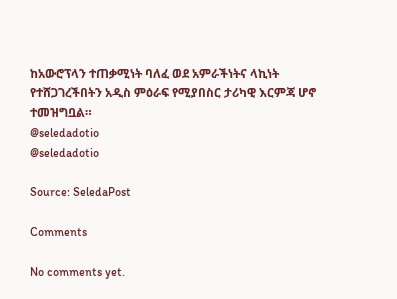ከአውሮፕላን ተጠቃሚነት ባለፈ ወደ አምራችነትና ላኪነት የተሸጋገረችበትን አዲስ ምዕራፍ የሚያበስር ታሪካዊ እርምጃ ሆኖ ተመዝግቧል።
@seledadotio
@seledadotio

Source: SeledaPost

Comments

No comments yet.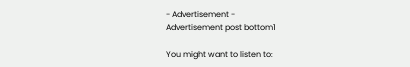- Advertisement -
Advertisement post bottom1

You might want to listen to: